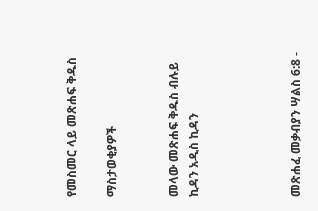የመስመር ላይ መጽሐፍ ቅዱስ

ማስታወቂያዎች


መላው መጽሐፍ ቅዱስ ብሉይ ኪዳን አዲስ ኪዳን




መጽሐፈ መቃብያን ሣልስ 6:8 -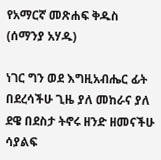የአማርኛ መጽሐፍ ቅዱስ (ሰማንያ አሃዱ)

ነገር ግን ወደ እግዚአብሔር ፊት በደረሳችሁ ጊዜ ያለ መከራና ያለ ደዌ በደስታ ትኖሩ ዘንድ ዘመናችሁ ሳያልፍ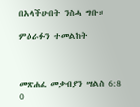በአላችሁበት ንስሓ ግቡ።

ምዕራፉን ተመልከት



መጽሐፈ መቃብያን ሣልስ 6:8
0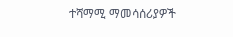ተሻማሚ ማመሳሰሪያዎች